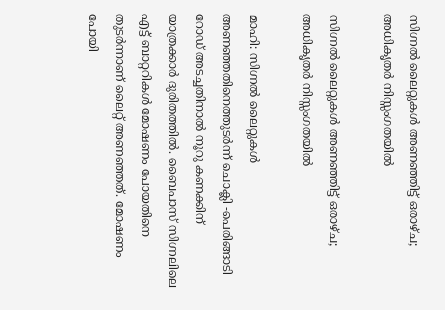സിഗ്നൽ ലൈറ്റുകൾ അണഞ്ഞിട്ട് ഒരാഴ്ച; അധികൃതർ നിസ്സംഗതയിൽ

സിഗ്നൽ ലൈറ്റുകൾ അണഞ്ഞിട്ട് ഒരാഴ്ച; അധികൃതർ നിസ്സംഗതയിൽ

മാഹി: സിഗ്നൽ ലൈറ്റുകൾ അണഞ്ഞതിനെത്തുടർന്ന് ചൊക്ലി -പെരിങ്ങാടി റോഡ് അടച്ചതിനാൽ നൂറു കണക്കിന് യാത്രക്കാർ ദുരിതത്തിൽ. ബൈപാസ് സിഗ്നലിലെ എട്ട് ബാറ്ററികൾ മോഷണം പോയതിനെ തുടർന്നാണ് ലൈറ്റ് അണഞ്ഞത്. മോഷണം പോയി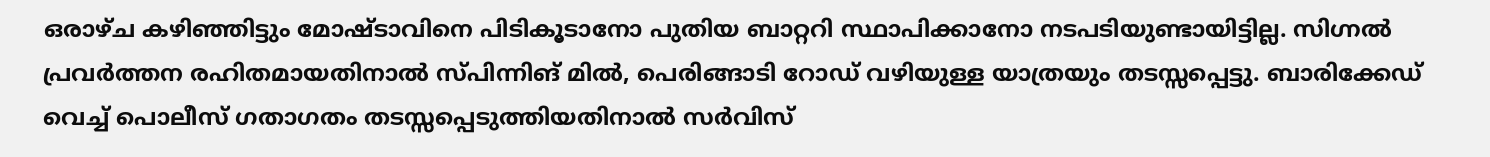ഒരാഴ്ച കഴിഞ്ഞിട്ടും മോഷ്ടാവിനെ പിടികൂടാനോ പുതിയ ബാറ്ററി സ്ഥാപിക്കാനോ നടപടിയുണ്ടായിട്ടില്ല. സിഗ്നൽ പ്രവർത്തന രഹിതമായതിനാൽ സ്പിന്നിങ് മിൽ, പെരിങ്ങാടി റോഡ് വഴിയുള്ള യാത്രയും തടസ്സപ്പെട്ടു. ബാരിക്കേഡ് വെച്ച് പൊലീസ് ഗതാഗതം തടസ്സപ്പെടുത്തിയതിനാൽ സർവിസ്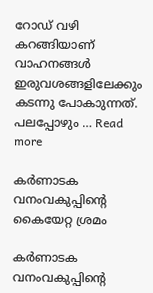റോഡ് വഴി കറങ്ങിയാണ് വാഹനങ്ങൾ ഇരുവശങ്ങളിലേക്കും കടന്നു പോകാുന്നത്. പലപ്പോഴും … Read more

കര്‍ണാടക വനംവകുപ്പിന്റെ കൈയേറ്റ ശ്രമം

കര്‍ണാടക വനംവകുപ്പിന്റെ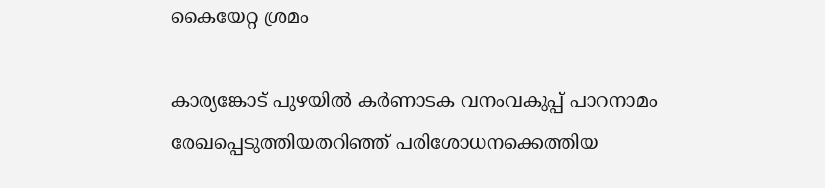കൈയേറ്റ ശ്രമം

കാര്യങ്കോട് പുഴയില്‍ കര്‍ണാടക വനംവകുപ്പ് പാറനാമം രേഖപ്പെടുത്തിയതറിഞ്ഞ് പരിശോധനക്കെത്തിയ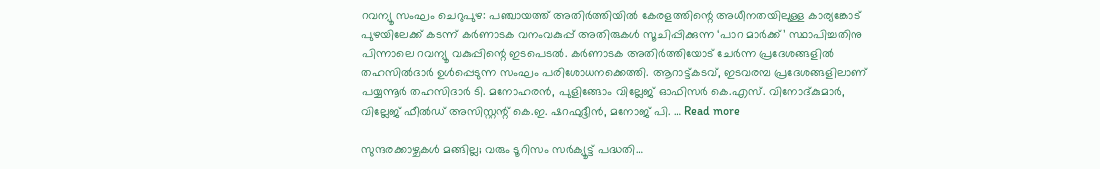റവന്യൂ സംഘം ചെറുപുഴ: പഞ്ചായത്ത് അതിര്‍ത്തിയില്‍ കേരളത്തിന്റെ അധീനതയിലുള്ള കാര്യങ്കോട് പുഴയിലേക്ക് കടന്ന് കര്‍ണാടക വനംവകുപ്പ് അതിരുകള്‍ സൂചിപ്പിക്കുന്ന ‘പാറ മാർക്ക്’ സ്ഥാപിച്ചതിനു പിന്നാലെ റവന്യൂ വകുപ്പിന്റെ ഇടപെടല്‍. കര്‍ണാടക അതിര്‍ത്തിയോട് ചേര്‍ന്ന പ്രദേശങ്ങളില്‍ തഹസില്‍ദാര്‍ ഉള്‍പ്പെടുന്ന സംഘം പരിശോധനക്കെത്തി. ആറാട്ട്കടവ്, ഇടവരമ്പ പ്രദേശങ്ങളിലാണ് പയ്യന്നൂര്‍ തഹസിദാര്‍ ടി. മനോഹരന്‍, പുളിങ്ങോം വില്ലേജ് ഓഫിസര്‍ കെ.എസ്. വിനോദ്കുമാര്‍, വില്ലേജ് ഫീല്‍ഡ് അസിസ്റ്റന്റ് കെ.ഇ. ഷറഫുദ്ദീൻ, മനോജ് പി. … Read more

സുന്ദരക്കാഴ്ചകൾ മങ്ങില്ല; വരും ടൂറിസം സർക്യൂട്ട് പദ്ധതി…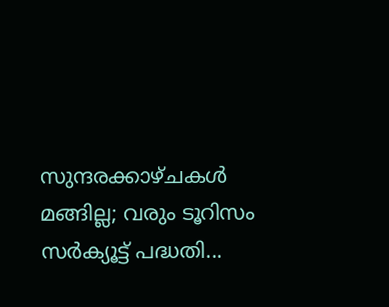സുന്ദരക്കാഴ്ചകൾ മങ്ങില്ല; വരും ടൂറിസം സർക്യൂട്ട് പദ്ധതി...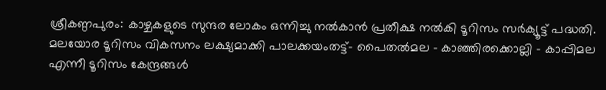ശ്രീകണ്ഠപുരം: കാഴ്ചകളുടെ സുന്ദര ലോകം ഒന്നിച്ചു നൽകാൻ പ്രതീക്ഷ നൽകി ടൂറിസം സർക്യൂട്ട് പദ്ധതി. മലയോര ടൂറിസം വികസനം ലക്ഷ്യമാക്കി പാലക്കയംതട്ട്- പൈതൽമല – കാഞ്ഞിരക്കൊല്ലി – കാപ്പിമല എന്നീ ടൂറിസം കേന്ദ്രങ്ങൾ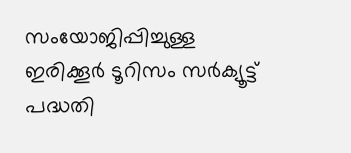സംയോജിപ്പിച്ചുള്ള ഇരിക്കൂർ ടൂറിസം സർക്യൂട്ട് പദ്ധതി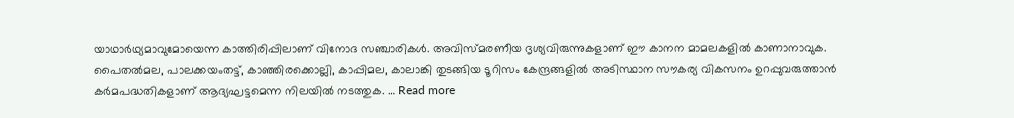യാഥാർഥ്യമാവുമോയെന്ന കാത്തിരിപ്പിലാണ് വിനോദ സഞ്ചാരികൾ. അവിസ്മരണീയ ദൃശ്യവിരുന്നുകളാണ് ഈ കാനന മാമലകളിൽ കാണാനാവുക. പൈതൽമല, പാലക്കയംതട്ട്, കാഞ്ഞിരക്കൊല്ലി, കാപ്പിമല, കാലാങ്കി തുടങ്ങിയ ടൂറിസം കേന്ദ്രങ്ങളിൽ അടിസ്ഥാന സൗകര്യ വികസനം ഉറപ്പുവരുത്താൻ കർമപദ്ധതികളാണ് ആദ്യഘട്ടമെന്ന നിലയിൽ നടത്തുക. … Read more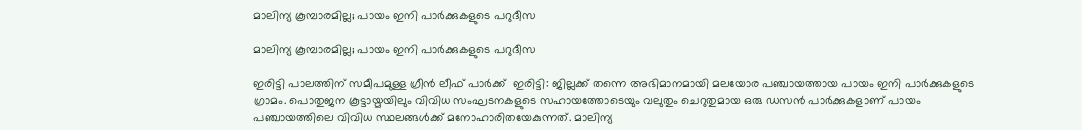മാലിന്യ കൂമ്പാരമില്ല; പായം ഇനി പാർക്കുകളുടെ പറുദീസ

മാലിന്യ കൂമ്പാരമില്ല; പായം ഇനി പാർക്കുകളുടെ പറുദീസ

ഇരിട്ടി പാലത്തിന് സമീപമുള്ള ഗ്രീൻ ലീഫ് പാർക്ക്  ഇരിട്ടി: ജില്ലക്ക് തന്നെ അഭിമാനമായി മലയോര പഞ്ചായത്തായ പായം ഇനി പാർക്കുകളുടെ ഗ്രാമം. പൊതുജന കൂട്ടായ്മയിലും വിവിധ സംഘടനകളുടെ സഹായത്തോടെയും വലുതും ചെറുതുമായ ഒരു ഡസൻ പാർക്കുകളാണ് പായം പഞ്ചായത്തിലെ വിവിധ സ്ഥലങ്ങൾക്ക് മനോഹാരിതയേകുന്നത്. മാലിന്യ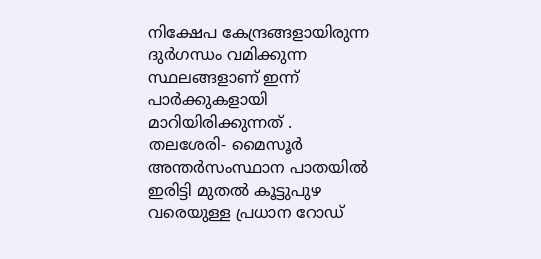നിക്ഷേപ കേന്ദ്രങ്ങളായിരുന്ന ദുർഗന്ധം വമിക്കുന്ന സ്ഥലങ്ങളാണ് ഇന്ന് പാർക്കുകളായി മാറിയിരിക്കുന്നത് . തലശേരി- മൈസൂർ അന്തർസംസ്ഥാന പാതയിൽ ഇരിട്ടി മുതൽ കൂട്ടുപുഴ വരെയുള്ള പ്രധാന റോഡ്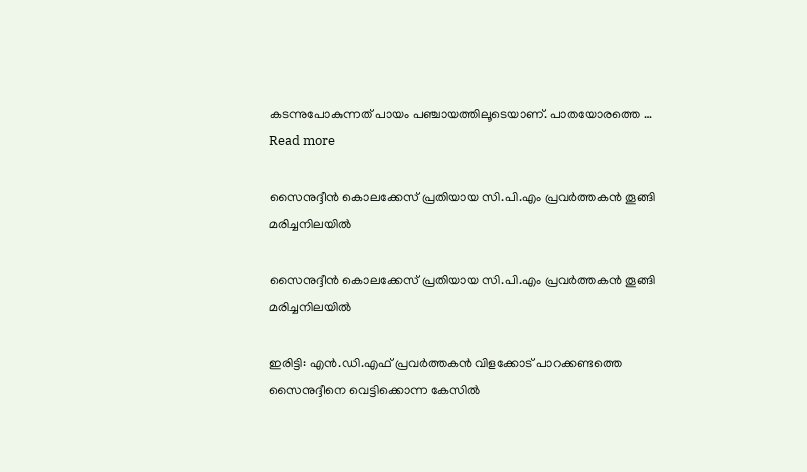കടന്നുപോകുന്നത് പായം പഞ്ചായത്തിലൂടെയാണ്. പാതയോരത്തെ … Read more

സൈനുദ്ദീൻ കൊലക്കേസ് പ്രതിയായ സി.പി.എം പ്രവർത്തകൻ തൂങ്ങി മരിച്ചനിലയിൽ

സൈനുദ്ദീൻ കൊലക്കേസ് പ്രതിയായ സി.പി.എം പ്രവർത്തകൻ തൂങ്ങി മരിച്ചനിലയിൽ

ഇരിട്ടി: എൻ.ഡി.എഫ് പ്രവർത്തകൻ വിളക്കോട് പാറക്കണ്ടത്തെ സൈനുദ്ദീനെ വെട്ടിക്കൊന്ന കേസിൽ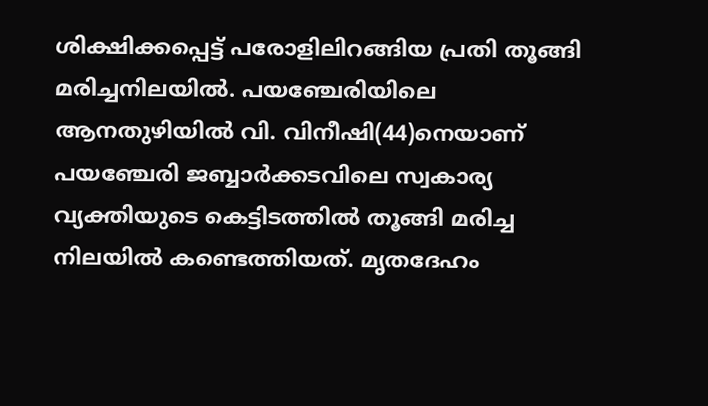ശിക്ഷിക്കപ്പെട്ട് പരോളിലിറങ്ങിയ പ്രതി തൂങ്ങി മരിച്ചനിലയിൽ. പയഞ്ചേരിയിലെ ആനതുഴിയിൽ വി. വിനീഷി(44)നെയാണ് പയഞ്ചേരി ജബ്ബാർക്കടവിലെ സ്വകാര്യ വ്യക്തിയുടെ കെട്ടിടത്തിൽ തൂങ്ങി മരിച്ച നിലയിൽ കണ്ടെത്തിയത്. മൃതദേഹം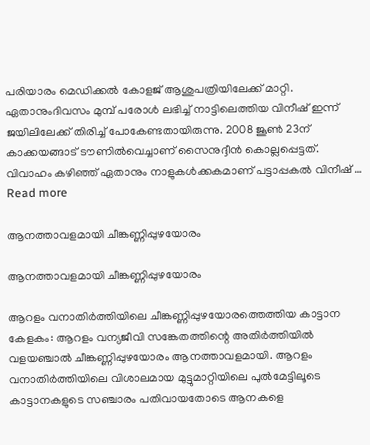പരിയാരം മെഡിക്കൽ കോളജ് ആശുപത്രിയിലേക്ക് മാറ്റി. ഏതാനുംദിവസം മുമ്പ് പരോൾ ലഭിച്ച് നാട്ടിലെത്തിയ വിനീഷ് ഇന്ന് ജയിലിലേക്ക് തിരിച്ച് പോകേണ്ടതായിരുന്നു. 2008 ജൂൺ 23ന് കാക്കയങ്ങാട് ടൗണിൽവെച്ചാണ് സൈനുദ്ദീൻ കൊല്ലപ്പെട്ടത്. വിവാഹം കഴിഞ്ഞ് ഏതാനും നാളുകൾക്കകമാണ് പട്ടാപ്പകൽ വിനീഷ് … Read more

ആനത്താവളമായി ചീങ്കണ്ണിപ്പുഴയോരം

ആനത്താവളമായി ചീങ്കണ്ണിപ്പുഴയോരം

ആറളം വനാതിർത്തിയിലെ ചീങ്കണ്ണിപ്പുഴയോരത്തെത്തിയ കാട്ടാന കേളകം: ആറളം വന്യജീവി സങ്കേതത്തിന്റെ അതിർത്തിയിൽ വളയഞ്ചാൽ ചീങ്കണ്ണിപ്പുഴയോരം ആനത്താവളമായി. ആറളം വനാതിർത്തിയിലെ വിശാലമായ മുട്ടുമാറ്റിയിലെ പുൽമേട്ടിലൂടെ കാട്ടാനകളുടെ സഞ്ചാരം പതിവായതോടെ ആനകളെ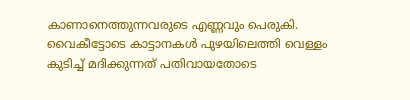കാണാനെത്തുന്നവരുടെ എണ്ണവും പെരുകി. വൈകീട്ടോടെ കാട്ടാനകൾ പുഴയിലെത്തി വെള്ളം കുടിച്ച് മദിക്കുന്നത് പതിവായതോടെ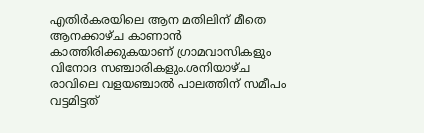എതിർകരയിലെ ആന മതിലിന് മീതെ ആനക്കാഴ്ച കാണാൻ കാത്തിരിക്കുകയാണ് ഗ്രാമവാസികളും വിനോദ സഞ്ചാരികളും.ശനിയാഴ്ച രാവിലെ വളയഞ്ചാൽ പാലത്തിന് സമീപം വട്ടമിട്ടത്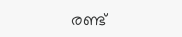രണ്ട്